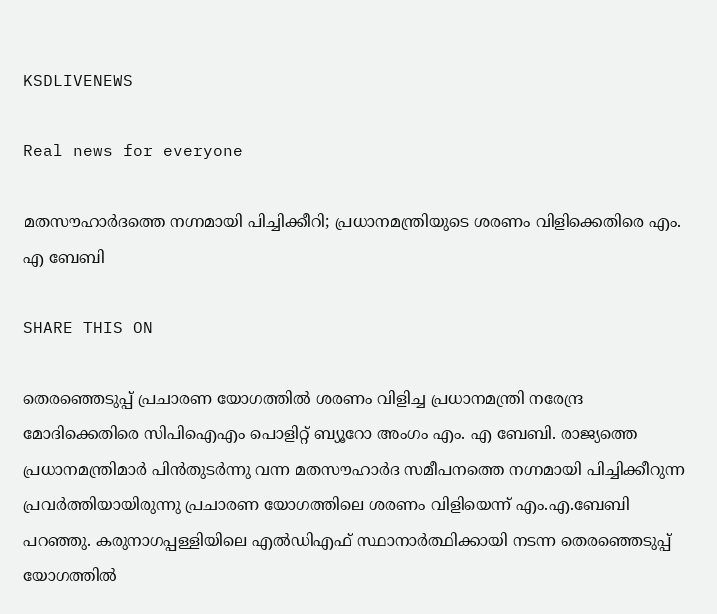KSDLIVENEWS

Real news for everyone

മതസൗഹാര്‍ദത്തെ നഗ്നമായി പിച്ചിക്കീറി; പ്രധാനമന്ത്രിയുടെ ശരണം വിളിക്കെതിരെ എം. എ ബേബി

SHARE THIS ON

തെരഞ്ഞെടുപ്പ് പ്രചാരണ യോഗത്തില്‍ ശരണം വിളിച്ച പ്രധാനമന്ത്രി നരേന്ദ്ര മോദിക്കെതിരെ സിപിഐഎം പൊളിറ്റ് ബ്യൂറോ അംഗം എം. എ ബേബി. രാജ്യത്തെ പ്രധാനമന്ത്രിമാര്‍ പിന്‍തുടര്‍ന്നു വന്ന മതസൗഹാര്‍ദ സമീപനത്തെ നഗ്നമായി പിച്ചിക്കീറുന്ന പ്രവര്‍ത്തിയായിരുന്നു പ്രചാരണ യോഗത്തിലെ ശരണം വിളിയെന്ന് എം.എ.ബേബി പറഞ്ഞു. കരുനാഗപ്പള്ളിയിലെ എല്‍ഡിഎഫ് സ്ഥാനാര്‍ത്ഥിക്കായി നടന്ന തെരഞ്ഞെടുപ്പ് യോഗത്തില്‍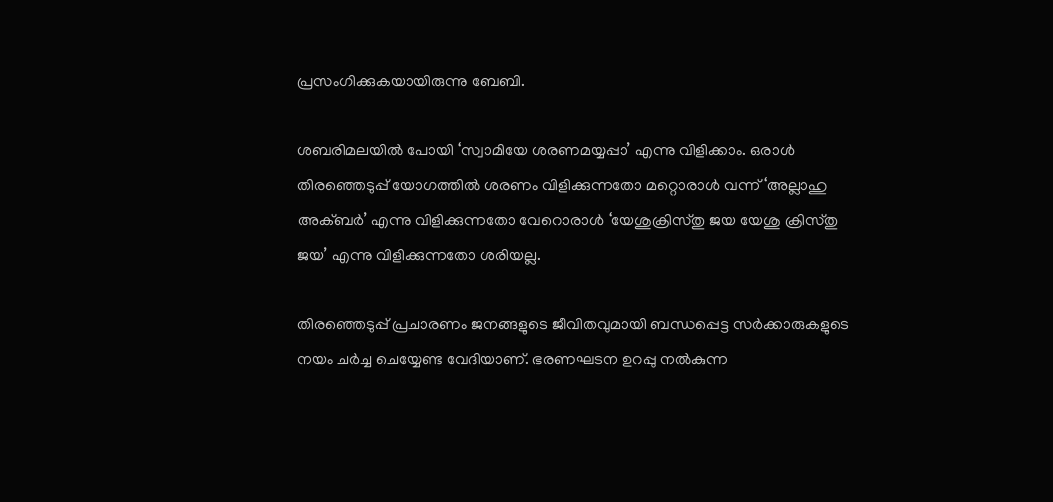പ്രസംഗിക്കുകയായിരുന്നു ബേബി.

ശബരിമലയില്‍ പോയി ‘സ്വാമിയേ ശരണമയ്യപ്പാ’ എന്നു വിളിക്കാം. ഒരാള്‍ തിരഞ്ഞെടുപ്പ് യോഗത്തില്‍ ശരണം വിളിക്കുന്നതോ മറ്റൊരാള്‍ വന്ന് ‘അല്ലാഹു അക്ബര്‍’ എന്നു വിളിക്കുന്നതോ വേറൊരാള്‍ ‘യേശുക്രിസ്തു ജയ യേശു ക്രിസ്തു ജയ’ എന്നു വിളിക്കുന്നതോ ശരിയല്ല.

തിരഞ്ഞെടുപ്പ് പ്രചാരണം ജനങ്ങളുടെ ജീവിതവുമായി ബന്ധപ്പെട്ട സര്‍ക്കാരുകളുടെ നയം ചര്‍ച്ച ചെയ്യേണ്ട വേദിയാണ്. ഭരണഘടന ഉറപ്പു നല്‍കുന്ന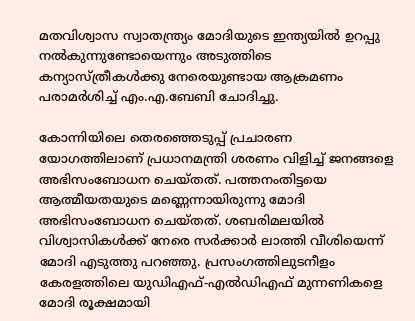മതവിശ്വാസ സ്വാതന്ത്ര്യം മോദിയുടെ ഇന്ത്യയില്‍ ഉറപ്പു നല്‍കുന്നുണ്ടോയെന്നും അടുത്തിടെ കന്യാസ്ത്രീകള്‍ക്കു നേരെയുണ്ടായ ആക്രമണം പരാമര്‍ശിച്ച്‌ എം.എ.ബേബി ചോദിച്ചു.

കോന്നിയിലെ തെരഞ്ഞെടുപ്പ് പ്രചാരണ യോഗത്തിലാണ് പ്രധാനമന്ത്രി ശരണം വിളിച്ച്‌ ജനങ്ങളെ അഭിസംബോധന ചെയ്തത്. പത്തനംതിട്ടയെ ആത്മീയതയുടെ മണ്ണെന്നായിരുന്നു മോദി അഭിസംബോധന ചെയ്തത്. ശബരിമലയില്‍ വിശ്വാസികള്‍ക്ക് നേരെ സര്‍ക്കാര്‍ ലാത്തി വീശിയെന്ന് മോദി എടുത്തു പറഞ്ഞു. പ്രസംഗത്തിലുടനീളം കേരളത്തിലെ യുഡിഎഫ്-എല്‍ഡിഎഫ് മുന്നണികളെ മോദി രൂക്ഷമായി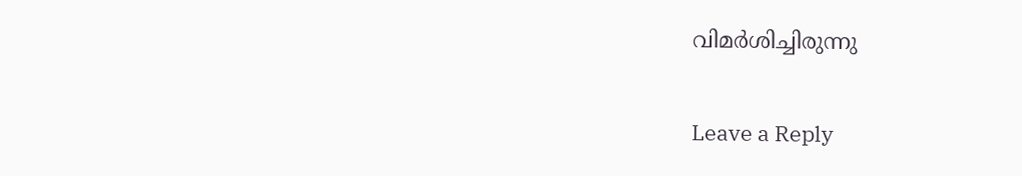വിമര്‍ശിച്ചിരുന്നു

Leave a Reply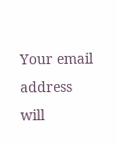Your email address will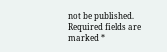not be published. Required fields are marked *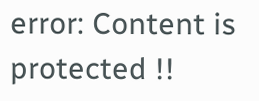error: Content is protected !!